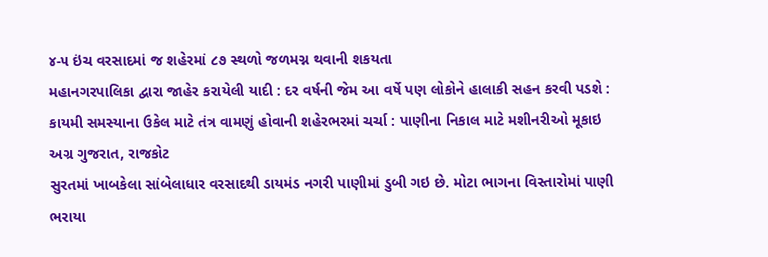૪-૫ ઇંચ વરસાદમાં જ શહેરમાં ૮૭ સ્થળો જળમગ્ન થવાની શકયતા
મહાનગરપાલિકા દ્વારા જાહેર કરાયેલી યાદી : દર વર્ષની જેમ આ વર્ષે પણ લોકોને હાલાકી સહન કરવી પડશે : કાયમી સમસ્યાના ઉકેલ માટે તંત્ર વામણું હોવાની શહેરભરમાં ચર્ચા : પાણીના નિકાલ માટે મશીનરીઓ મૂકાઇ
અગ્ર ગુજરાત, રાજકોટ
સુરતમાં ખાબકેલા સાંબેલાધાર વરસાદથી ડાયમંડ નગરી પાણીમાં ડુબી ગઇ છે. મોટા ભાગના વિસ્તારોમાં પાણી ભરાયા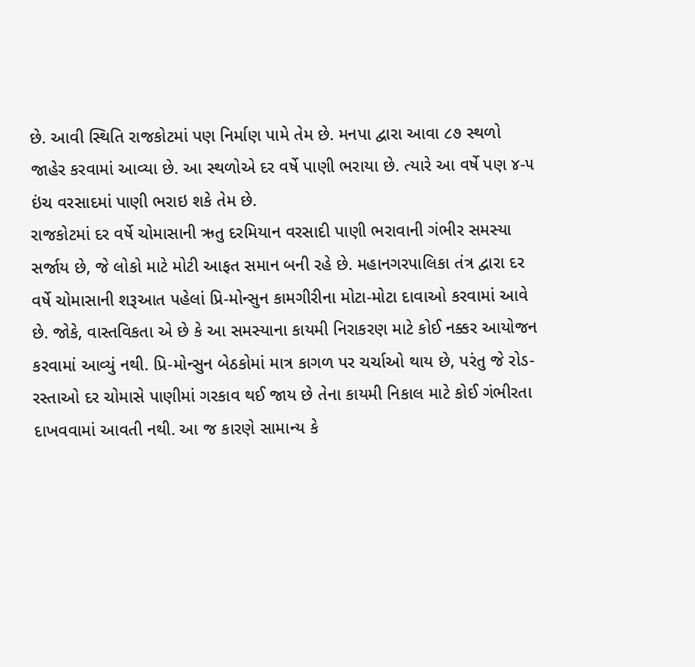છે. આવી સ્થિતિ રાજકોટમાં પણ નિર્માણ પામે તેમ છે. મનપા દ્વારા આવા ૮૭ સ્થળો જાહેર કરવામાં આવ્યા છે. આ સ્થળોએ દર વર્ષે પાણી ભરાયા છે. ત્યારે આ વર્ષે પણ ૪-૫ ઇંચ વરસાદમાં પાણી ભરાઇ શકે તેમ છે.
રાજકોટમાં દર વર્ષે ચોમાસાની ઋતુ દરમિયાન વરસાદી પાણી ભરાવાની ગંભીર સમસ્યા સર્જાય છે, જે લોકો માટે મોટી આફત સમાન બની રહે છે. મહાનગરપાલિકા તંત્ર દ્વારા દર વર્ષે ચોમાસાની શરૂઆત પહેલાં પ્રિ-મોન્સુન કામગીરીના મોટા-મોટા દાવાઓ કરવામાં આવે છે. જોકે, વાસ્તવિકતા એ છે કે આ સમસ્યાના કાયમી નિરાકરણ માટે કોઈ નક્કર આયોજન કરવામાં આવ્યું નથી. પ્રિ-મોન્સુન બેઠકોમાં માત્ર કાગળ પર ચર્ચાઓ થાય છે, પરંતુ જે રોડ-રસ્તાઓ દર ચોમાસે પાણીમાં ગરકાવ થઈ જાય છે તેના કાયમી નિકાલ માટે કોઈ ગંભીરતા દાખવવામાં આવતી નથી. આ જ કારણે સામાન્ય કે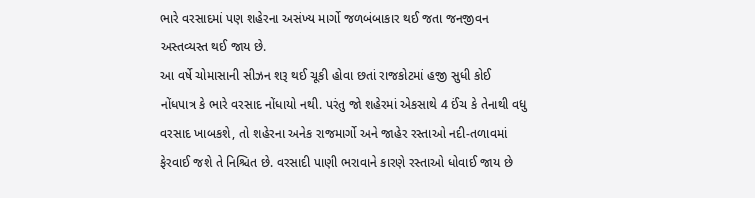ભારે વરસાદમાં પણ શહેરના અસંખ્ય માર્ગો જળબંબાકાર થઈ જતા જનજીવન અસ્તવ્યસ્ત થઈ જાય છે.
આ વર્ષે ચોમાસાની સીઝન શરૂ થઈ ચૂકી હોવા છતાં રાજકોટમાં હજી સુધી કોઈ નોંધપાત્ર કે ભારે વરસાદ નોંધાયો નથી. પરંતુ જો શહેરમાં એકસાથે 4 ઈંચ કે તેનાથી વધુ વરસાદ ખાબકશે, તો શહેરના અનેક રાજમાર્ગો અને જાહેર રસ્તાઓ નદી-તળાવમાં ફેરવાઈ જશે તે નિશ્ચિત છે. વરસાદી પાણી ભરાવાને કારણે રસ્તાઓ ધોવાઈ જાય છે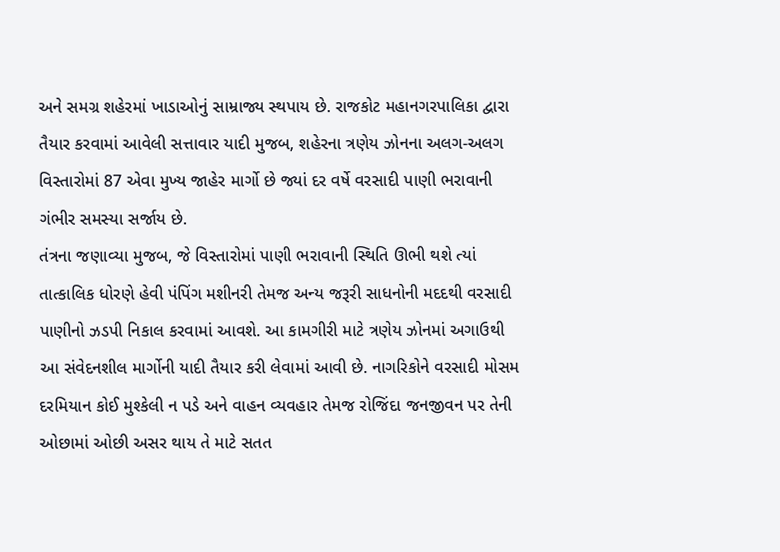અને સમગ્ર શહેરમાં ખાડાઓનું સામ્રાજ્ય સ્થપાય છે. રાજકોટ મહાનગરપાલિકા દ્વારા તૈયાર કરવામાં આવેલી સત્તાવાર યાદી મુજબ, શહેરના ત્રણેય ઝોનના અલગ-અલગ વિસ્તારોમાં 87 એવા મુખ્ય જાહેર માર્ગો છે જ્યાં દર વર્ષે વરસાદી પાણી ભરાવાની ગંભીર સમસ્યા સર્જાય છે.
તંત્રના જણાવ્યા મુજબ, જે વિસ્તારોમાં પાણી ભરાવાની સ્થિતિ ઊભી થશે ત્યાં તાત્કાલિક ધોરણે હેવી પંપિંગ મશીનરી તેમજ અન્ય જરૂરી સાધનોની મદદથી વરસાદી પાણીનો ઝડપી નિકાલ કરવામાં આવશે. આ કામગીરી માટે ત્રણેય ઝોનમાં અગાઉથી આ સંવેદનશીલ માર્ગોની યાદી તૈયાર કરી લેવામાં આવી છે. નાગરિકોને વરસાદી મોસમ દરમિયાન કોઈ મુશ્કેલી ન પડે અને વાહન વ્યવહાર તેમજ રોજિંદા જનજીવન પર તેની ઓછામાં ઓછી અસર થાય તે માટે સતત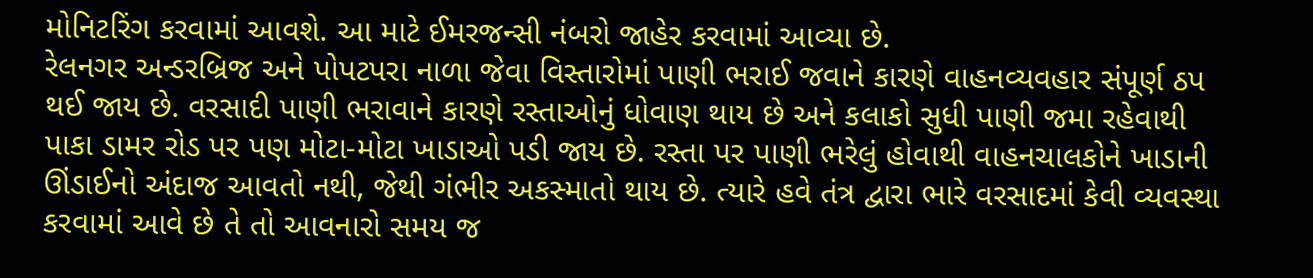મોનિટરિંગ કરવામાં આવશે. આ માટે ઈમરજન્સી નંબરો જાહેર કરવામાં આવ્યા છે.
રેલનગર અન્ડરબ્રિજ અને પોપટપરા નાળા જેવા વિસ્તારોમાં પાણી ભરાઈ જવાને કારણે વાહનવ્યવહાર સંપૂર્ણ ઠપ થઈ જાય છે. વરસાદી પાણી ભરાવાને કારણે રસ્તાઓનું ધોવાણ થાય છે અને કલાકો સુધી પાણી જમા રહેવાથી પાકા ડામર રોડ પર પણ મોટા-મોટા ખાડાઓ પડી જાય છે. રસ્તા પર પાણી ભરેલું હોવાથી વાહનચાલકોને ખાડાની ઊંડાઈનો અંદાજ આવતો નથી, જેથી ગંભીર અકસ્માતો થાય છે. ત્યારે હવે તંત્ર દ્વારા ભારે વરસાદમાં કેવી વ્યવસ્થા કરવામાં આવે છે તે તો આવનારો સમય જ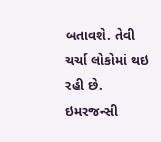બતાવશે. તેવી ચર્ચા લોકોમાં થઇ રહી છે.
ઇમરજન્સી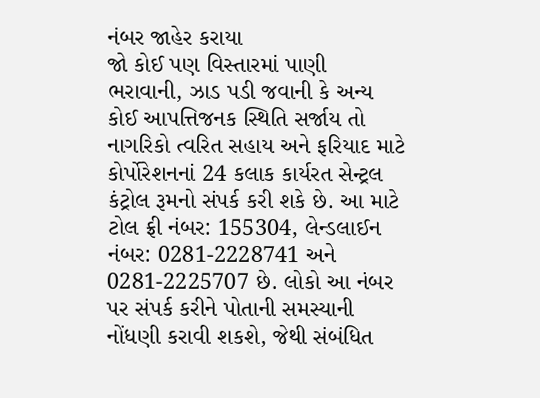નંબર જાહેર કરાયા
જો કોઈ પણ વિસ્તારમાં પાણી ભરાવાની, ઝાડ પડી જવાની કે અન્ય કોઈ આપત્તિજનક સ્થિતિ સર્જાય તો નાગરિકો ત્વરિત સહાય અને ફરિયાદ માટે કોર્પોરેશનનાં 24 કલાક કાર્યરત સેન્ટ્રલ કંટ્રોલ રૂમનો સંપર્ક કરી શકે છે. આ માટે ટોલ ફ્રી નંબર: 155304, લેન્ડલાઈન નંબર: 0281-2228741 અને 0281-2225707 છે. લોકો આ નંબર પર સંપર્ક કરીને પોતાની સમસ્યાની નોંધણી કરાવી શકશે, જેથી સંબંધિત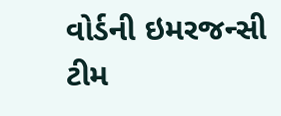વોર્ડની ઇમરજન્સી ટીમ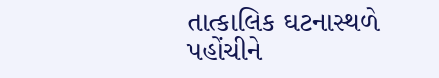તાત્કાલિક ઘટનાસ્થળે પહોંચીને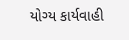યોગ્ય કાર્યવાહી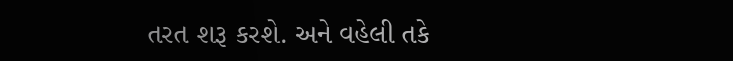તરત શરૂ કરશે. અને વહેલી તકે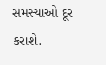સમસ્યાઓ દૂર કરાશે.